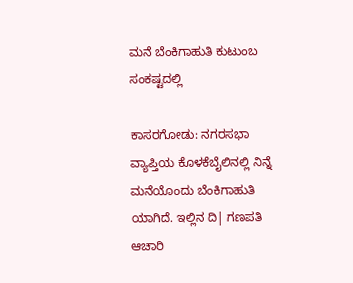ಮನೆ ಬೆಂಕಿಗಾಹುತಿ ಕುಟುಂಬ ಸಂಕಷ್ಟದಲ್ಲಿ

ಕಾಸರಗೋಡು: ನಗರಸಭಾ ವ್ಯಾಪ್ತಿಯ ಕೊಳಕೆಬೈಲಿನಲ್ಲಿ ನಿನ್ನೆ ಮನೆಯೊಂದು ಬೆಂಕಿಗಾಹುತಿ ಯಾಗಿದೆ. ಇಲ್ಲಿನ ದಿ| ಗಣಪತಿ ಆಚಾರಿ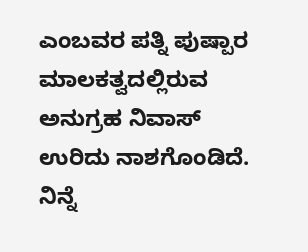ಎಂಬವರ ಪತ್ನಿ ಪುಷ್ಪಾರ ಮಾಲಕತ್ವದಲ್ಲಿರುವ ಅನುಗ್ರಹ ನಿವಾಸ್  ಉರಿದು ನಾಶಗೊಂಡಿದೆ. ನಿನ್ನೆ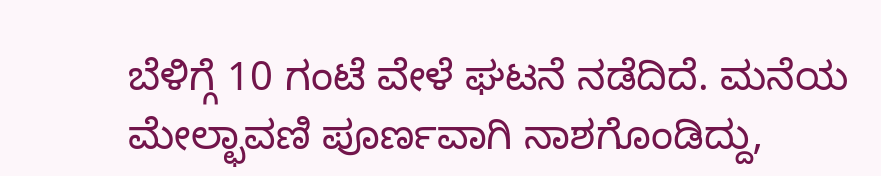ಬೆಳಿಗ್ಗೆ 10 ಗಂಟೆ ವೇಳೆ ಘಟನೆ ನಡೆದಿದೆ. ಮನೆಯ ಮೇಲ್ಛಾವಣಿ ಪೂರ್ಣವಾಗಿ ನಾಶಗೊಂಡಿದ್ದು,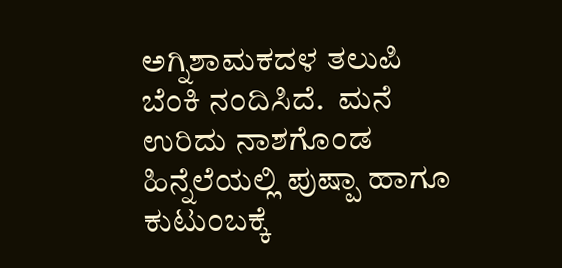ಅಗ್ನಿಶಾಮಕದಳ ತಲುಪಿ ಬೆಂಕಿ ನಂದಿಸಿದೆ.  ಮನೆ ಉರಿದು ನಾಶಗೊಂಡ ಹಿನ್ನೆಲೆಯಲ್ಲಿ ಪುಷ್ಪಾ ಹಾಗೂ ಕುಟುಂಬಕ್ಕೆ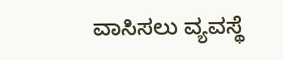ವಾಸಿಸಲು ವ್ಯವಸ್ಥೆ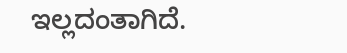ಇಲ್ಲದಂತಾಗಿದೆ.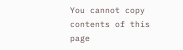You cannot copy contents of this page